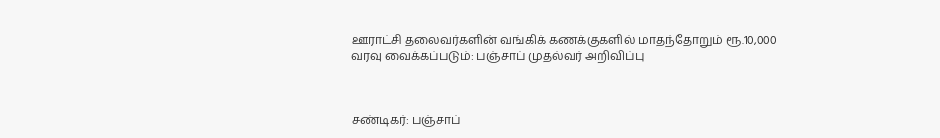ஊராட்சி தலைவர்களின் வங்கிக் கணக்குகளில் மாதந்தோறும் ரூ.10,000 வரவு வைக்கப்படும்: பஞ்சாப் முதல்வர் அறிவிப்பு



சண்டிகர்: பஞ்சாப்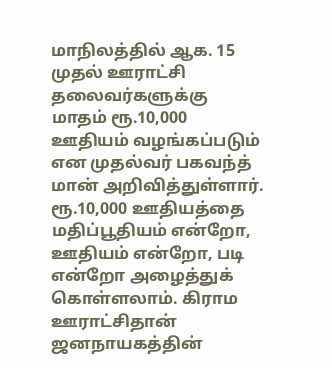மாநிலத்தில் ஆக. 15 முதல் ஊராட்சி தலைவர்களுக்கு மாதம் ரூ.10,000 ஊதியம் வழங்கப்படும் என முதல்வர் பகவந்த் மான் அறிவித்துள்ளார். ரூ.10,000 ஊதியத்தை மதிப்பூதியம் என்றோ, ஊதியம் என்றோ, படி என்றோ அழைத்துக் கொள்ளலாம். கிராம ஊராட்சிதான் ஜனநாயகத்தின்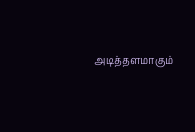அடித்தளமாகும்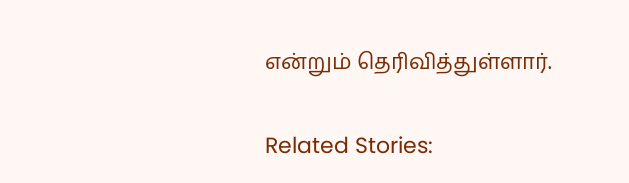என்றும் தெரிவித்துள்ளார்.

Related Stories: